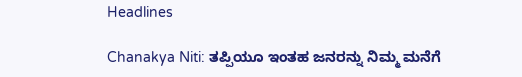Headlines

Chanakya Niti: ತಪ್ಪಿಯೂ ಇಂತಹ ಜನರನ್ನು ನಿಮ್ಮ ಮನೆಗೆ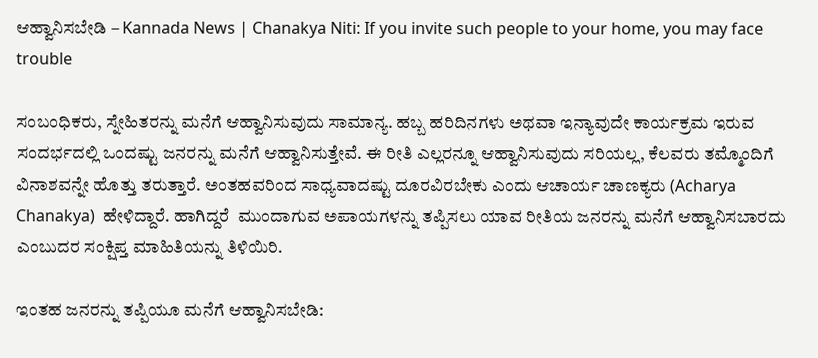ಆಹ್ವಾನಿಸಬೇಡಿ – Kannada News | Chanakya Niti: If you invite such people to your home, you may face trouble

ಸಂಬಂಧಿಕರು, ಸ್ನೇಹಿತರನ್ನು ಮನೆಗೆ ಆಹ್ವಾನಿಸುವುದು ಸಾಮಾನ್ಯ. ಹಬ್ಬ ಹರಿದಿನಗಳು ಅಥವಾ ಇನ್ಯಾವುದೇ ಕಾರ್ಯಕ್ರಮ ಇರುವ ಸಂದರ್ಭದಲ್ಲಿ ಒಂದಷ್ಟು ಜನರನ್ನು ಮನೆಗೆ ಆಹ್ವಾನಿಸುತ್ತೇವೆ. ಈ ರೀತಿ ಎಲ್ಲರನ್ನೂ ಆಹ್ವಾನಿಸುವುದು ಸರಿಯಲ್ಲ, ಕೆಲವರು ತಮ್ಮೊಂದಿಗೆ ವಿನಾಶವನ್ನೇ ಹೊತ್ತು ತರುತ್ತಾರೆ. ಅಂತಹವರಿಂದ ಸಾಧ್ಯವಾದಷ್ಟು ದೂರವಿರಬೇಕು ಎಂದು ಆಚಾರ್ಯ ಚಾಣಕ್ಯರು (Acharya Chanakya)  ಹೇಳಿದ್ದಾರೆ. ಹಾಗಿದ್ದರೆ  ಮುಂದಾಗುವ ಅಪಾಯಗಳನ್ನು ತಪ್ಪಿಸಲು ಯಾವ ರೀತಿಯ ಜನರನ್ನು ಮನೆಗೆ ಆಹ್ವಾನಿಸಬಾರದು ಎಂಬುದರ ಸಂಕ್ಷಿಪ್ತ ಮಾಹಿತಿಯನ್ನು ತಿಳಿಯಿರಿ.

ಇಂತಹ ಜನರನ್ನು ತಪ್ಪಿಯೂ ಮನೆಗೆ ಆಹ್ವಾನಿಸಬೇಡಿ: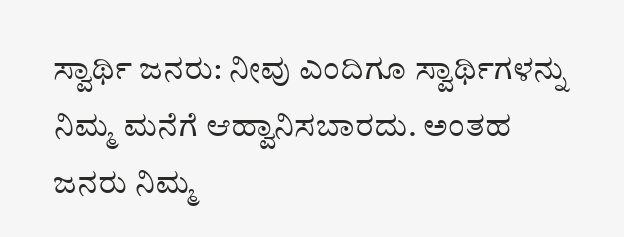ಸ್ವಾರ್ಥಿ ಜನರು: ನೀವು ಎಂದಿಗೂ ಸ್ವಾರ್ಥಿಗಳನ್ನು ನಿಮ್ಮ ಮನೆಗೆ ಆಹ್ವಾನಿಸಬಾರದು. ಅಂತಹ ಜನರು ನಿಮ್ಮ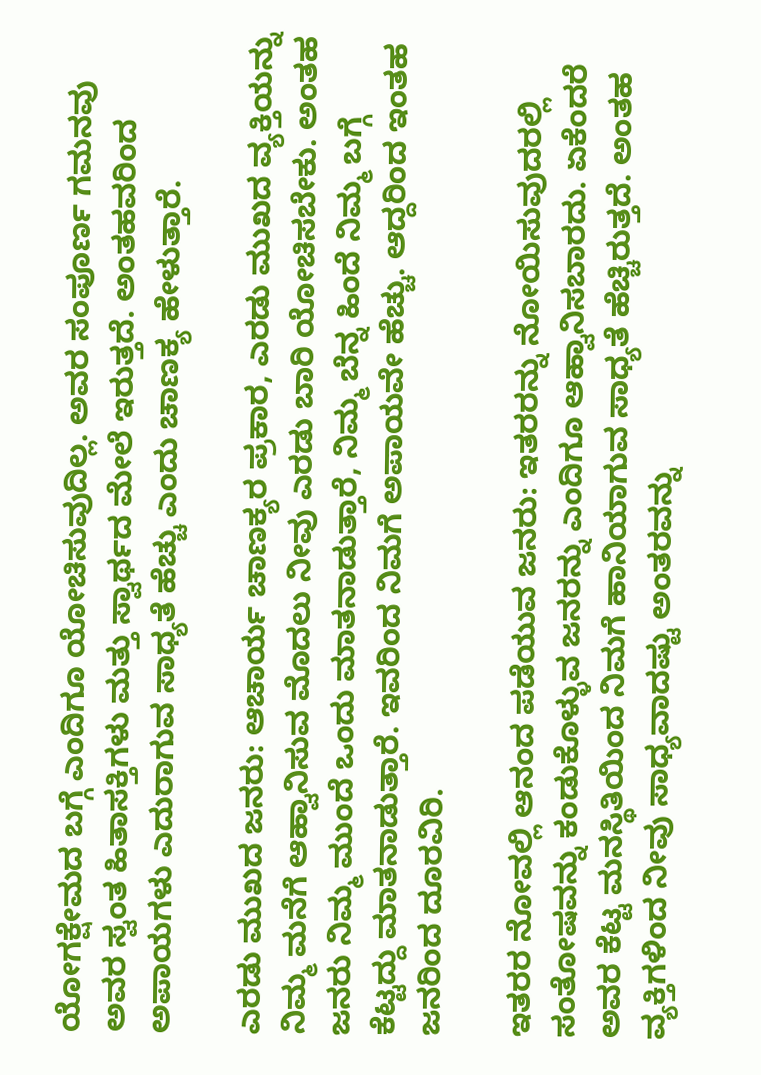ಯೋಗಕ್ಷೇಮದ ಬಗ್ಗೆ ಎಂದಿಗೂ ಯೋಚಿಸುವುದಿಲ್ಲ. ಅವರ ಸಂಪೂರ್ಣ ಗಮನವು ಅವರ ಸ್ವಂತ ಹಿತಾಸಕ್ತಿಗಳು ಮತ್ತು ಸ್ವಾರ್ಥದ ಮೇಲೆ ಇರುತ್ತದೆ. ಅಂತಹವರಿಂದ ಅಪಾಯಗಳು ಎದುರಾಗುವ ಸಾಧ್ಯತೆ ಹೆಚ್ಚು ಎಂದು ಚಾಣಕ್ಯ ಹೇಳುತ್ತಾರೆ.

ಎರಡು ಮುಖದ ಜನರು: ಆಚಾರ್ಯ ಚಾಣಕ್ಯರ ಪ್ರಕಾರ, ಎರಡು ಮುಖದ ವ್ಯಕ್ತಿಯನ್ನು ನಿಮ್ಮ ಮನೆಗೆ ಆಹ್ವಾನಿಸುವ ಮೊದಲು ನೀವು ಎರಡು ಬಾರಿ ಯೋಚಿಸಬೇಕು. ಅಂತಹ ಜನರು ನಿಮ್ಮ ಮುಂದೆ ಒಂದು ಮಾತನಾಡುತ್ತಾರೆ, ನಿಮ್ಮ ಬೆನ್ನ ಹಿಂದೆ ನಿಮ್ಮ ಬಗ್ಗೆ ಕೆಟ್ಟದ್ದು ಮಾತನಾಡುತ್ತಾರೆ. ಇವರಿಂದ ನಿಮಗೆ ಅಪಾಯವೇ ಹೆಚ್ಚು. ಆದ್ದರಿಂದ ಇಂತಹ ಜನರಿಂದ ದೂರವಿರಿ.

ಇತರರ ನೋವಲ್ಲಿ ಆನಂದ ಪಡೆಯುವ ಜನರು: ಇತರರನ್ನು ನೋಯಿಸುವುದರಲ್ಲಿ ಸಂತೋಷವನ್ನು ಕಂಡುಕೊಳ್ಳುವ ಜನರನ್ನು ಎಂದಿಗೂ ಆಹ್ವಾನಿಸಬಾರದು. ಏಕೆಂದರೆ ಅವರ ಕೆಟ್ಟ ಮನಸ್ಥಿತಿಯಿಂದ ನಿಮಗೆ ಹಾನಿಯಾಗುವ ಸಾಧ್ಯತೆ ಹೆಚ್ಚಿರುತ್ತದೆ. ಅಂತಹ ವ್ಯಕ್ತಿಗಳಿಂದ ನೀವು ಸಾಧ್ಯವಾದಷ್ಟು ಅಂತರವನ್ನು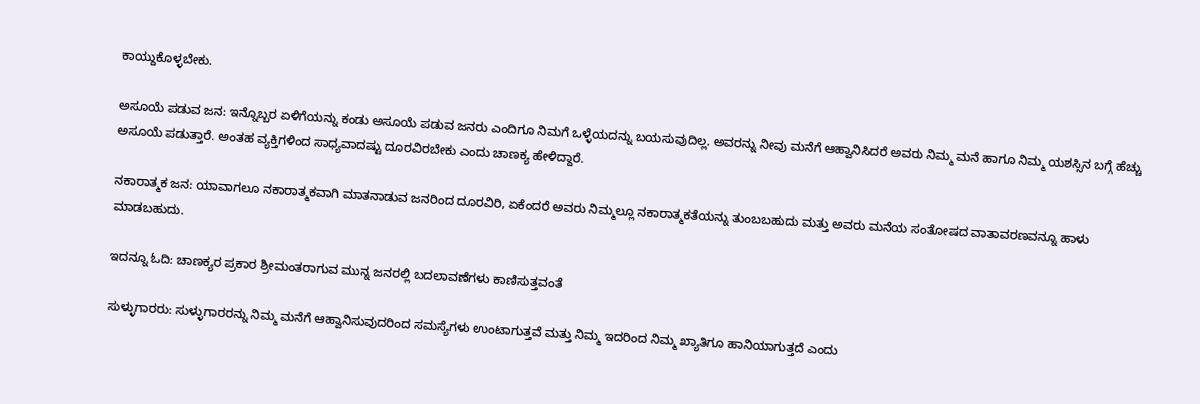ಕಾಯ್ದುಕೊಳ್ಳಬೇಕು.

ಅಸೂಯೆ ಪಡುವ ಜನ: ಇನ್ನೊಬ್ಬರ ಏಳಿಗೆಯನ್ನು ಕಂಡು ಅಸೂಯೆ ಪಡುವ ಜನರು ಎಂದಿಗೂ ನಿಮಗೆ ಒಳ್ಳೆಯದನ್ನು ಬಯಸುವುದಿಲ್ಲ. ಅವರನ್ನು ನೀವು ಮನೆಗೆ ಆಹ್ವಾನಿಸಿದರೆ ಅವರು ನಿಮ್ಮ ಮನೆ ಹಾಗೂ ನಿಮ್ಮ ಯಶಸ್ಸಿನ ಬಗ್ಗೆ ಹೆಚ್ಚು ಅಸೂಯೆ ಪಡುತ್ತಾರೆ. ಅಂತಹ ವ್ಯಕ್ತಿಗಳಿಂದ ಸಾಧ್ಯವಾದಷ್ಟು ದೂರವಿರಬೇಕು ಎಂದು ಚಾಣಕ್ಯ ಹೇಳಿದ್ದಾರೆ.

ನಕಾರಾತ್ಮಕ ಜನ: ಯಾವಾಗಲೂ ನಕಾರಾತ್ಮಕವಾಗಿ ಮಾತನಾಡುವ ಜನರಿಂದ ದೂರವಿರಿ, ಏಕೆಂದರೆ ಅವರು ನಿಮ್ಮಲ್ಲೂ ನಕಾರಾತ್ಮಕತೆಯನ್ನು ತುಂಬಬಹುದು ಮತ್ತು ಅವರು ಮನೆಯ ಸಂತೋಷದ ವಾತಾವರಣವನ್ನೂ ಹಾಳು ಮಾಡಬಹುದು.

ಇದನ್ನೂ ಓದಿ: ಚಾಣಕ್ಯರ ಪ್ರಕಾರ ಶ್ರೀಮಂತರಾಗುವ ಮುನ್ನ ಜನರಲ್ಲಿ ಬದಲಾವಣೆಗಳು ಕಾಣಿಸುತ್ತವಂತೆ

ಸುಳ್ಳುಗಾರರು: ಸುಳ್ಳುಗಾರರನ್ನು ನಿಮ್ಮ ಮನೆಗೆ ಆಹ್ವಾನಿಸುವುದರಿಂದ ಸಮಸ್ಯೆಗಳು ಉಂಟಾಗುತ್ತವೆ ಮತ್ತು ನಿಮ್ಮ ಇದರಿಂದ ನಿಮ್ಮ ಖ್ಯಾತಿಗೂ ಹಾನಿಯಾಗುತ್ತದೆ ಎಂದು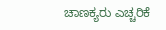ಚಾಣಕ್ಯರು ಎಚ್ಚರಿಕೆ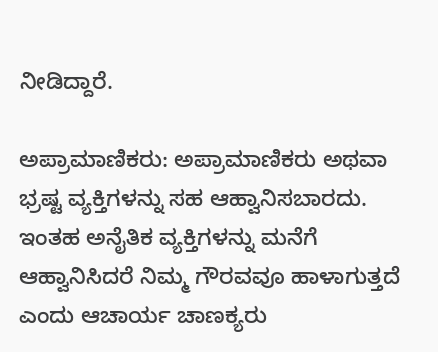ನೀಡಿದ್ದಾರೆ.

ಅಪ್ರಾಮಾಣಿಕರು: ಅಪ್ರಾಮಾಣಿಕರು ಅಥವಾ ಭ್ರಷ್ಟ ವ್ಯಕ್ತಿಗಳನ್ನು ಸಹ ಆಹ್ವಾನಿಸಬಾರದು. ಇಂತಹ ಅನೈತಿಕ ವ್ಯಕ್ತಿಗಳನ್ನು ಮನೆಗೆ ಆಹ್ವಾನಿಸಿದರೆ ನಿಮ್ಮ ಗೌರವವೂ ಹಾಳಾಗುತ್ತದೆ ಎಂದು ಆಚಾರ್ಯ ಚಾಣಕ್ಯರು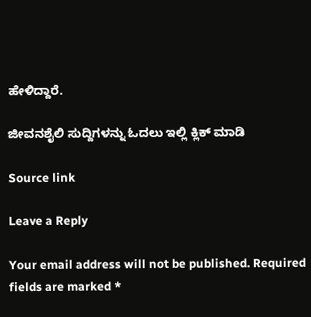ಹೇಳಿದ್ದಾರೆ.

ಜೀವನಶೈಲಿ ಸುದ್ದಿಗಳನ್ನು ಓದಲು ಇಲ್ಲಿ ಕ್ಲಿಕ್ ಮಾಡಿ

Source link

Leave a Reply

Your email address will not be published. Required fields are marked *